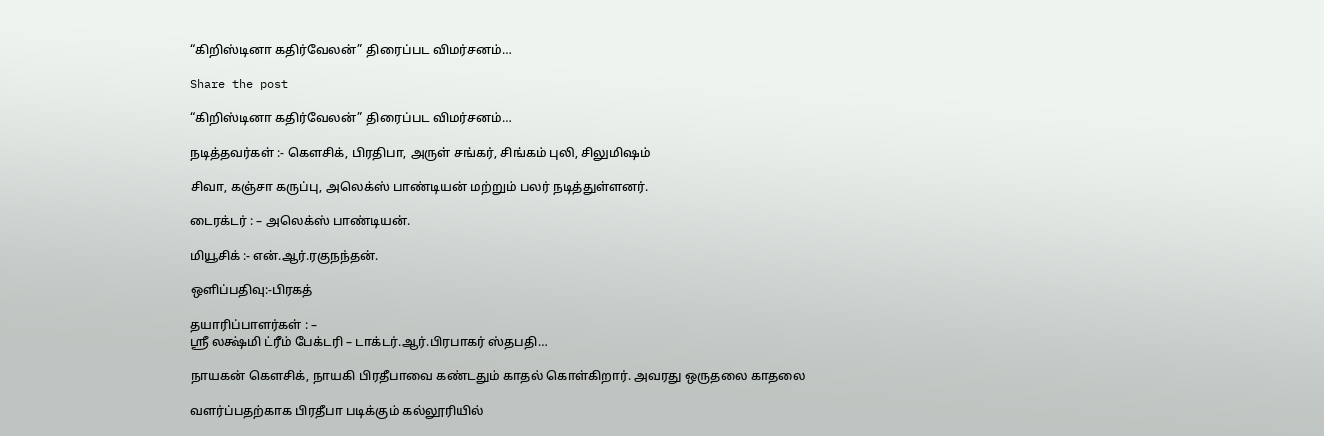“கிறிஸ்டினா கதிர்வேலன்” திரைப்பட விமர்சனம்…

Share the post

“கிறிஸ்டினா கதிர்வேலன்” திரைப்பட விமர்சனம்…

நடித்தவர்கள் :- கௌசிக், பிரதிபா, அருள் சங்கர், சிங்கம் புலி, சிலுமிஷம்

சிவா, கஞ்சா கருப்பு, அலெக்ஸ் பாண்டியன் மற்றும் பலர் நடித்துள்ளனர்.

டைரக்டர் : – அலெக்ஸ் பாண்டியன்.

மியூசிக் :- என்.ஆர்.ரகுநந்தன்.

ஒளிப்பதிவு:-பிரகத்

தயாரிப்பாளர்கள் : –
ஸ்ரீ லக்ஷ்மி ட்ரீம் பேக்டரி – டாக்டர்.ஆர்.பிரபாகர் ஸ்தபதி…

நாயகன் கெளசிக், நாயகி பிரதீபாவை கண்டதும் காதல் கொள்கிறார். அவரது ஒருதலை காதலை

வளர்ப்பதற்காக பிரதீபா படிக்கும் கல்லூரியில்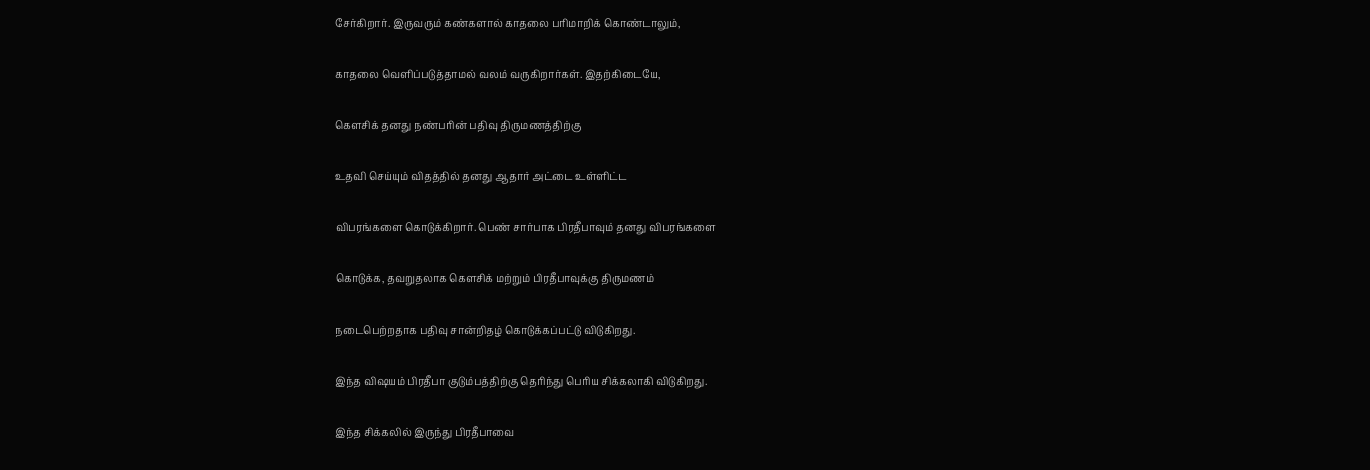சேர்கிறார். இருவரும் கண்களால் காதலை பரிமாறிக் கொண்டாலும்,

காதலை வெளிப்படுத்தாமல் வலம் வருகிறார்கள். இதற்கிடையே,

கெளசிக் தனது நண்பரின் பதிவு திருமணத்திற்கு

உதவி செய்யும் விதத்தில் தனது ஆதார் அட்டை உள்ளிட்ட

விபரங்களை கொடுக்கிறார். பெண் சார்பாக பிரதீபாவும் தனது விபரங்களை

கொடுக்க, தவறுதலாக கெளசிக் மற்றும் பிரதீபாவுக்கு திருமணம்

நடைபெற்றதாக பதிவு சான்றிதழ் கொடுக்கப்பட்டு விடுகிறது.

இந்த விஷயம் பிரதீபா குடும்பத்திற்கு தெரிந்து பெரிய சிக்கலாகி விடுகிறது.

இந்த சிக்கலில் இருந்து பிரதீபாவை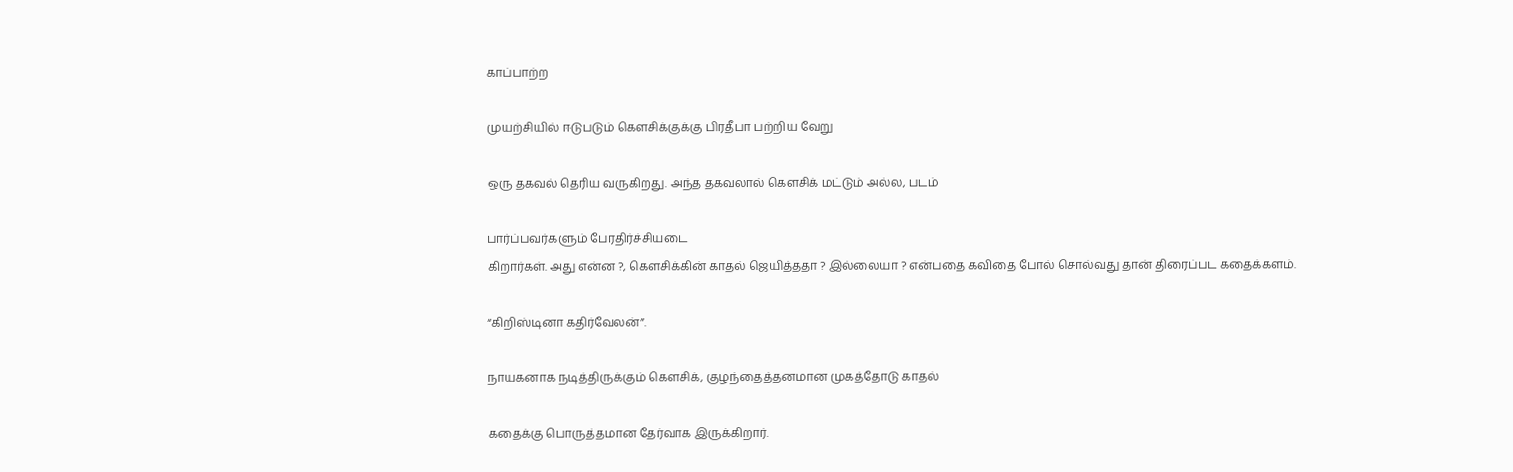காப்பாற்ற

முயற்சியில் ஈடுபடும் கெளசிக்குக்கு பிரதீபா பற்றிய வேறு

ஒரு தகவல் தெரிய வருகிறது. அந்த தகவலால் கெளசிக் மட்டும் அல்ல, படம்

பார்ப்பவர்களும் பேரதிர்ச்சியடை
கிறார்கள். அது என்ன ?, கெளசிக்கின் காதல் ஜெயித்ததா ? இல்லையா ? என்பதை கவிதை போல் சொல்வது தான் திரைப்பட கதைக்களம்.

“கிறிஸ்டினா கதிர்வேலன்”.

நாயகனாக நடித்திருக்கும் கெளசிக், குழந்தைத்தனமான முகத்தோடு காதல்

கதைக்கு பொருத்தமான தேர்வாக இருக்கிறார்.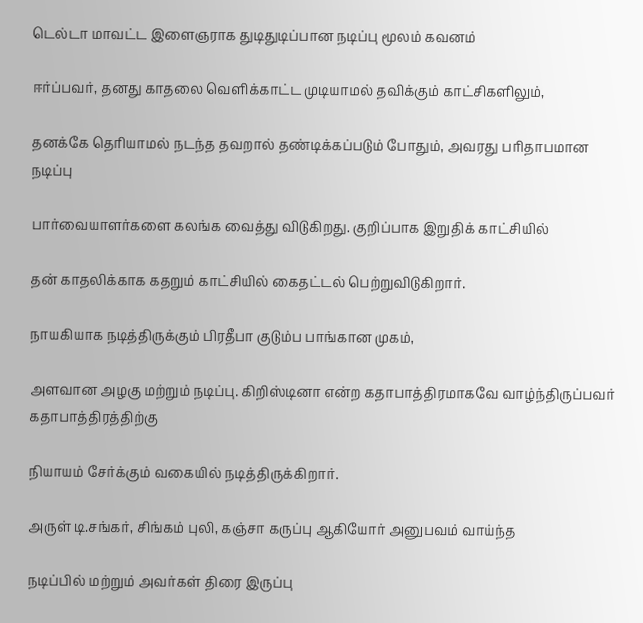டெல்டா மாவட்ட இளைஞராக துடிதுடிப்பான நடிப்பு மூலம் கவனம்

ஈர்ப்பவர், தனது காதலை வெளிக்காட்ட முடியாமல் தவிக்கும் காட்சிகளிலும்,

தனக்கே தெரியாமல் நடந்த தவறால் தண்டிக்கப்படும் போதும், அவரது பரிதாபமான நடிப்பு

பார்வையாளர்களை கலங்க வைத்து விடுகிறது. குறிப்பாக இறுதிக் காட்சியில்

தன் காதலிக்காக கதறும் காட்சியில் கைதட்டல் பெற்றுவிடுகிறார்.

நாயகியாக நடித்திருக்கும் பிரதீபா குடும்ப பாங்கான முகம்,

அளவான அழகு மற்றும் நடிப்பு. கிறிஸ்டினா என்ற கதாபாத்திரமாகவே வாழ்ந்திருப்பவர் கதாபாத்திரத்திற்கு

நியாயம் சேர்க்கும் வகையில் நடித்திருக்கிறார்.

அருள் டி.சங்கர், சிங்கம் புலி, கஞ்சா கருப்பு ஆகியோர் அனுபவம் வாய்ந்த

நடிப்பில் மற்றும் அவர்கள் திரை இருப்பு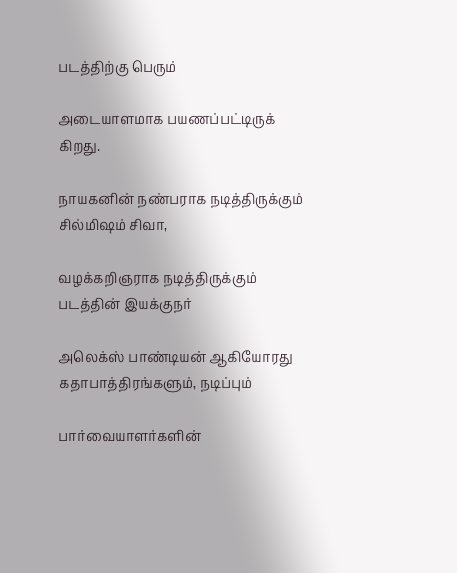படத்திற்கு பெரும்

அடையாளமாக பயணப்பட்டிருக்
கிறது.

நாயகனின் நண்பராக நடித்திருக்கும் சில்மிஷம் சிவா,

வழக்கறிஞராக நடித்திருக்கும் படத்தின் இயக்குநர்

அலெக்ஸ் பாண்டியன் ஆகியோரது கதாபாத்திரங்களும், நடிப்பும்

பார்வையாளர்களின்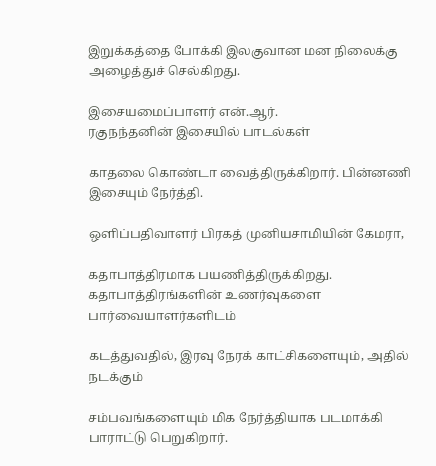இறுக்கத்தை போக்கி இலகுவான மன நிலைக்கு அழைத்துச் செல்கிறது.

இசையமைப்பாளர் என்.ஆர்.
ரகுநந்தனின் இசையில் பாடல்கள்

காதலை கொண்டா வைத்திருக்கிறார். பின்னணி இசையும் நேர்த்தி.

ஒளிப்பதிவாளர் பிரகத் முனியசாமியின் கேமரா,

கதாபாத்திரமாக பயணித்திருக்கிறது. கதாபாத்திரங்களின் உணர்வுகளை பார்வையாளர்களிடம்

கடத்துவதில், இரவு நேரக் காட்சிகளையும், அதில் நடக்கும்

சம்பவங்களையும் மிக நேர்த்தியாக படமாக்கி பாராட்டு பெறுகிறார்.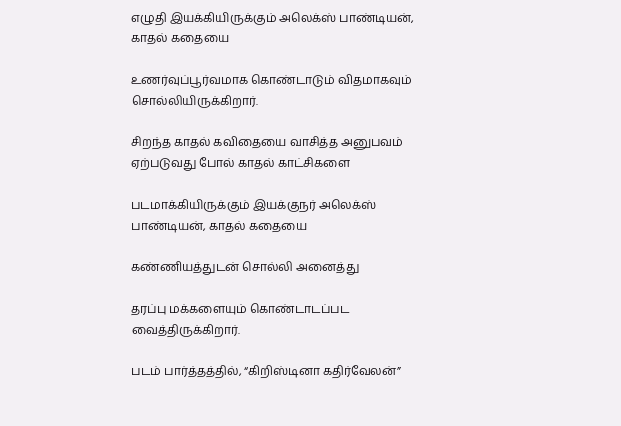எழுதி இயக்கியிருக்கும் அலெக்ஸ் பாண்டியன், காதல் கதையை

உணர்வுப்பூர்வமாக கொண்டாடும் விதமாகவும் சொல்லியிருக்கிறார்.

சிறந்த காதல் கவிதையை வாசித்த அனுபவம் ஏற்படுவது போல் காதல் காட்சிகளை

படமாக்கியிருக்கும் இயக்குநர் அலெக்ஸ் பாண்டியன், காதல் கதையை

கண்ணியத்துடன் சொல்லி அனைத்து

தரப்பு மக்களையும் கொண்டாடப்பட வைத்திருக்கிறார்.

படம் பார்த்தத்தில், “கிறிஸ்டினா கதிர்வேலன்”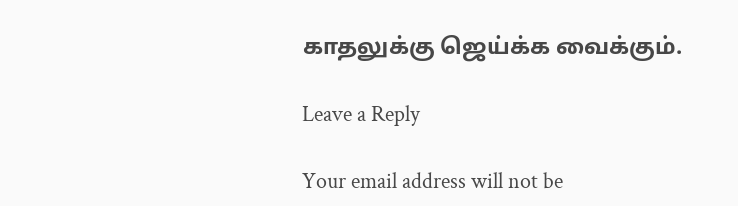காதலுக்கு ஜெய்க்க வைக்கும்.

Leave a Reply

Your email address will not be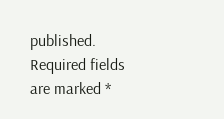published. Required fields are marked *